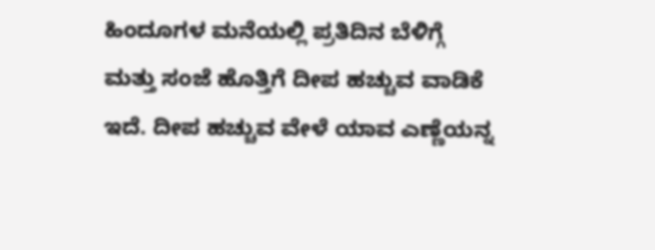ಹಿಂದೂಗಳ ಮನೆಯಲ್ಲಿ ಪ್ರತಿದಿನ ಬೆಳಿಗ್ಗೆ ಮತ್ತು ಸಂಜೆ ಹೊತ್ತಿಗೆ ದೀಪ ಹಚ್ಚುವ ವಾಡಿಕೆ ಇದೆ. ದೀಪ ಹಚ್ಚುವ ವೇಳೆ ಯಾವ ಎಣ್ಣೆಯನ್ನ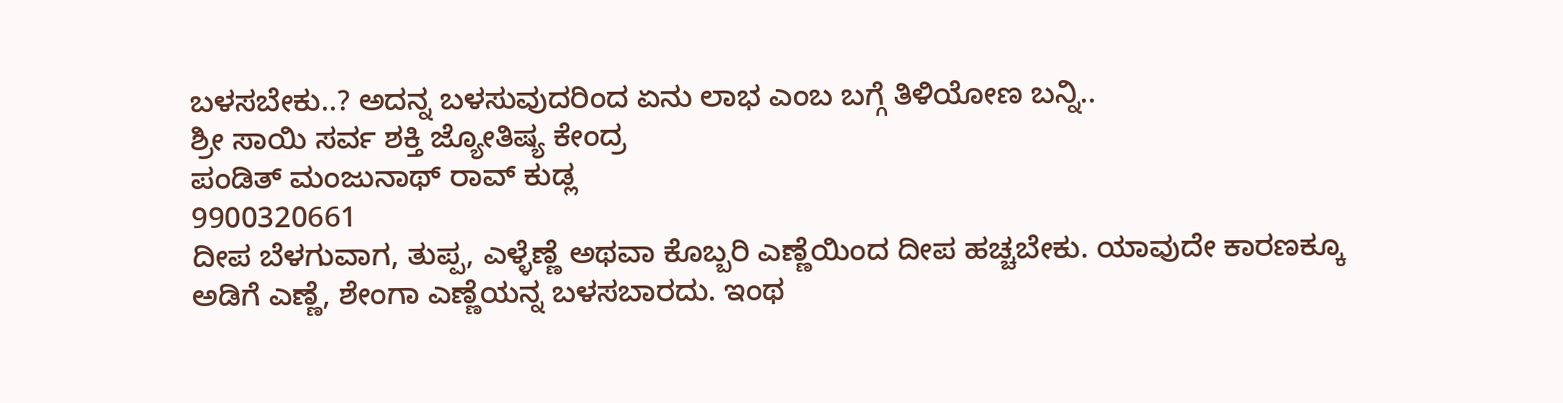ಬಳಸಬೇಕು..? ಅದನ್ನ ಬಳಸುವುದರಿಂದ ಏನು ಲಾಭ ಎಂಬ ಬಗ್ಗೆ ತಿಳಿಯೋಣ ಬನ್ನಿ..
ಶ್ರೀ ಸಾಯಿ ಸರ್ವ ಶಕ್ತಿ ಜ್ಯೋತಿಷ್ಯ ಕೇಂದ್ರ
ಪಂಡಿತ್ ಮಂಜುನಾಥ್ ರಾವ್ ಕುಡ್ಲ
9900320661
ದೀಪ ಬೆಳಗುವಾಗ, ತುಪ್ಪ, ಎಳ್ಳೆಣ್ಣೆ ಅಥವಾ ಕೊಬ್ಬರಿ ಎಣ್ಣೆಯಿಂದ ದೀಪ ಹಚ್ಚಬೇಕು. ಯಾವುದೇ ಕಾರಣಕ್ಕೂ ಅಡಿಗೆ ಎಣ್ಣೆ, ಶೇಂಗಾ ಎಣ್ಣೆಯನ್ನ ಬಳಸಬಾರದು. ಇಂಥ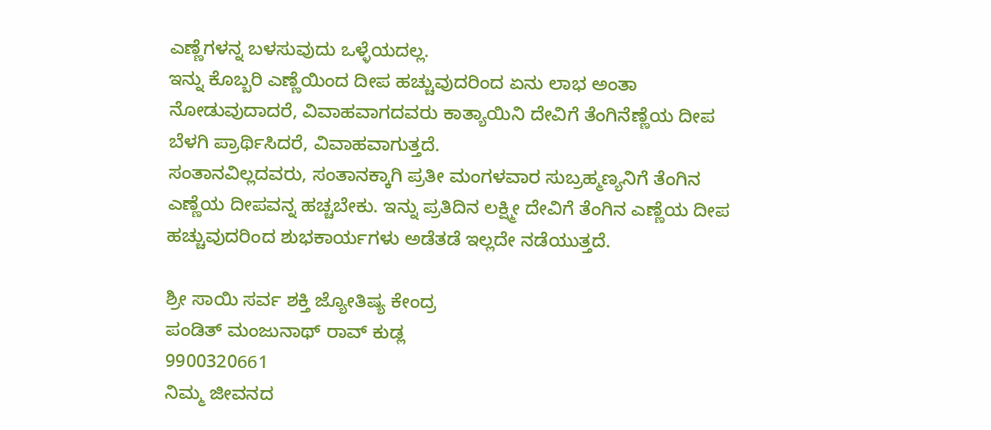ಎಣ್ಣೆಗಳನ್ನ ಬಳಸುವುದು ಒಳ್ಳೆಯದಲ್ಲ.
ಇನ್ನು ಕೊಬ್ಬರಿ ಎಣ್ಣೆಯಿಂದ ದೀಪ ಹಚ್ಚುವುದರಿಂದ ಏನು ಲಾಭ ಅಂತಾ ನೋಡುವುದಾದರೆ, ವಿವಾಹವಾಗದವರು ಕಾತ್ಯಾಯಿನಿ ದೇವಿಗೆ ತೆಂಗಿನೆಣ್ಣೆಯ ದೀಪ ಬೆಳಗಿ ಪ್ರಾರ್ಥಿಸಿದರೆ, ವಿವಾಹವಾಗುತ್ತದೆ.
ಸಂತಾನವಿಲ್ಲದವರು, ಸಂತಾನಕ್ಕಾಗಿ ಪ್ರತೀ ಮಂಗಳವಾರ ಸುಬ್ರಹ್ಮಣ್ಯನಿಗೆ ತೆಂಗಿನ ಎಣ್ಣೆಯ ದೀಪವನ್ನ ಹಚ್ಚಬೇಕು. ಇನ್ನು ಪ್ರತಿದಿನ ಲಕ್ಷ್ಮೀ ದೇವಿಗೆ ತೆಂಗಿನ ಎಣ್ಣೆಯ ದೀಪ ಹಚ್ಚುವುದರಿಂದ ಶುಭಕಾರ್ಯಗಳು ಅಡೆತಡೆ ಇಲ್ಲದೇ ನಡೆಯುತ್ತದೆ.

ಶ್ರೀ ಸಾಯಿ ಸರ್ವ ಶಕ್ತಿ ಜ್ಯೋತಿಷ್ಯ ಕೇಂದ್ರ
ಪಂಡಿತ್ ಮಂಜುನಾಥ್ ರಾವ್ ಕುಡ್ಲ
9900320661
ನಿಮ್ಮ ಜೀವನದ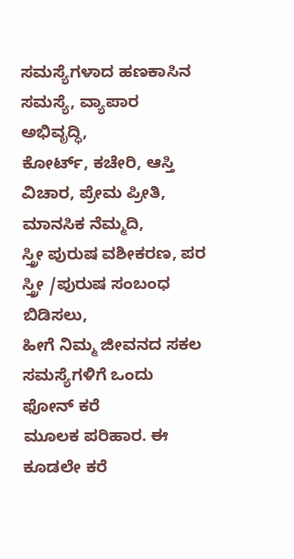ಸಮಸ್ಯೆಗಳಾದ ಹಣಕಾಸಿನ ಸಮಸ್ಯೆ, ವ್ಯಾಪಾರ ಅಭಿವೃದ್ಧಿ,
ಕೋರ್ಟ್, ಕಚೇರಿ, ಆಸ್ತಿ ವಿಚಾರ, ಪ್ರೇಮ ಪ್ರೀತಿ, ಮಾನಸಿಕ ನೆಮ್ಮದಿ,
ಸ್ತ್ರೀ ಪುರುಷ ವಶೀಕರಣ, ಪರ ಸ್ತ್ರೀ /ಪುರುಷ ಸಂಬಂಧ ಬಿಡಿಸಲು,
ಹೀಗೆ ನಿಮ್ಮ ಜೀವನದ ಸಕಲ ಸಮಸ್ಯೆಗಳಿಗೆ ಒಂದು ಫೋನ್ ಕರೆ
ಮೂಲಕ ಪರಿಹಾರ. ಈ ಕೂಡಲೇ ಕರೆ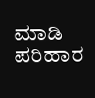ಮಾಡಿ ಪರಿಹಾರ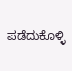ಪಡೆದುಕೊಳ್ಳಿ